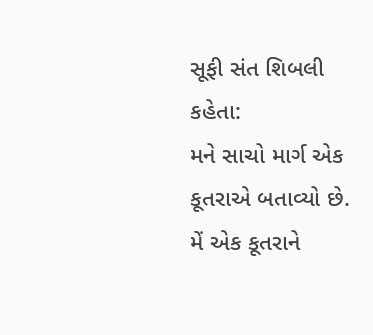સૂફી સંત શિબલી કહેતા:
મને સાચો માર્ગ એક કૂતરાએ બતાવ્યો છે. મેં એક કૂતરાને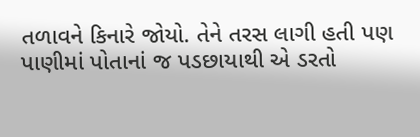તળાવને કિનારે જોયો. તેને તરસ લાગી હતી પણ પાણીમાં પોતાનાં જ પડછાયાથી એ ડરતો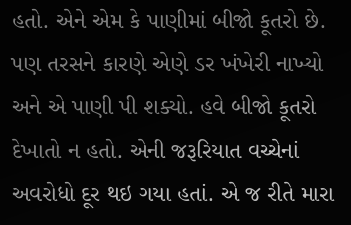હતો. એને એમ કે પાણીમાં બીજો કૂતરો છે. પણ તરસને કારણે એણે ડર ખંખેરી નાખ્યો અને એ પાણી પી શક્યો. હવે બીજો કૂતરો દેખાતો ન હતો. એની જરૂરિયાત વચ્ચેનાં અવરોધો દૂર થઇ ગયા હતાં. એ જ રીતે મારા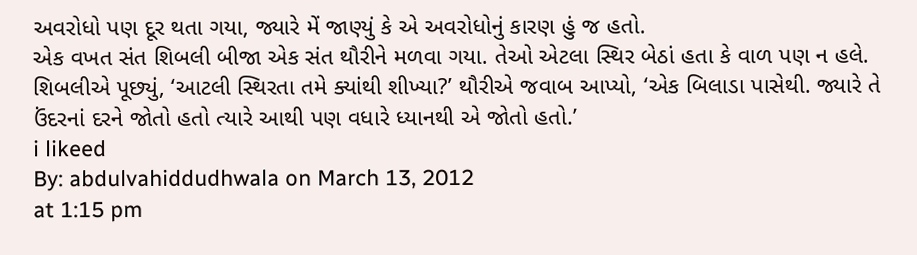અવરોધો પણ દૂર થતા ગયા, જ્યારે મેં જાણ્યું કે એ અવરોધોનું કારણ હું જ હતો.
એક વખત સંત શિબલી બીજા એક સંત થૌરીને મળવા ગયા. તેઓ એટલા સ્થિર બેઠાં હતા કે વાળ પણ ન હલે. શિબલીએ પૂછ્યું, ‘આટલી સ્થિરતા તમે ક્યાંથી શીખ્યા?’ થૌરીએ જવાબ આપ્યો, ‘એક બિલાડા પાસેથી. જ્યારે તે ઉંદરનાં દરને જોતો હતો ત્યારે આથી પણ વધારે ધ્યાનથી એ જોતો હતો.’
i likeed
By: abdulvahiddudhwala on March 13, 2012
at 1:15 pm